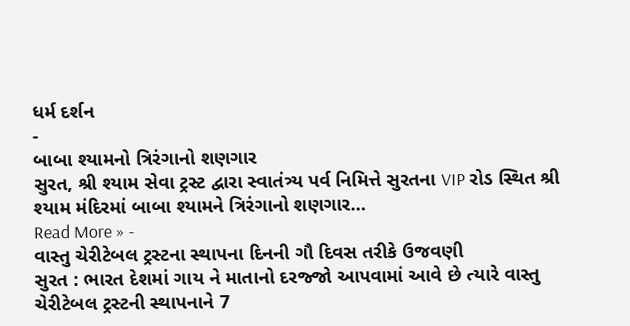ધર્મ દર્શન
-
બાબા શ્યામનો ત્રિરંગાનો શણગાર
સુરત, શ્રી શ્યામ સેવા ટ્રસ્ટ દ્વારા સ્વાતંત્ર્ય પર્વ નિમિત્તે સુરતના VIP રોડ સ્થિત શ્રી શ્યામ મંદિરમાં બાબા શ્યામને ત્રિરંગાનો શણગાર…
Read More » -
વાસ્તુ ચેરીટેબલ ટ્રસ્ટના સ્થાપના દિનની ગૌ દિવસ તરીકે ઉજવણી
સુરત : ભારત દેશમાં ગાય ને માતાનો દરજ્જો આપવામાં આવે છે ત્યારે વાસ્તુ ચેરીટેબલ ટ્રસ્ટની સ્થાપનાને 7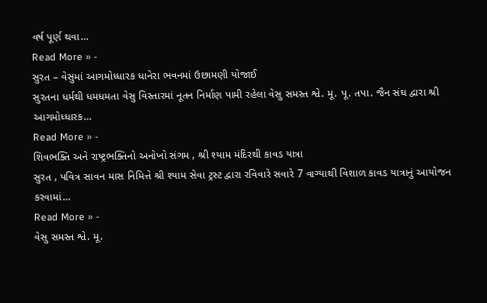વર્ષ પૂર્ણ થવા…
Read More » -
સુરત – વેસુમાં આગમોધ્ધારક ધાનેરા ભવનમાં ઉછામણી યોજાઈ
સુરતના ધર્મથી ધમધમતા વેસુ વિસ્તારમાં નૂતન નિર્માણ પામી રહેલા વેસુ સમસ્ત શ્વે. મૂ. પૂ. તપા. જૈન સંઘ દ્વારા શ્રી આગમોધ્ધારક…
Read More » -
શિવભક્તિ અને રાષ્ટ્રભક્તિનો અનોખો સંગમ , શ્રી શ્યામ મંદિરથી કાવડ યાત્રા
સુરત , પવિત્ર સાવન માસ નિમિત્તે શ્રી શ્યામ સેવા ટ્રસ્ટ દ્વારા રવિવારે સવારે 7 વાગ્યાથી વિશાળ કાવડ યાત્રાનું આયોજન કરવામાં…
Read More » -
વેસુ સમસ્ત શ્વે. મૂ.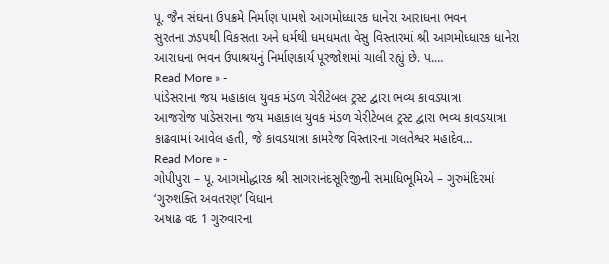પૂ. જૈન સંઘના ઉપક્રમે નિર્માણ પામશે આગમોધ્ધારક ધાનેરા આરાધના ભવન
સુરતના ઝડપથી વિકસતા અને ધર્મથી ધમધમતા વેસુ વિસ્તારમાં શ્રી આગમોધ્ધારક ધાનેરા આરાધના ભવન ઉપાશ્રયનું નિર્માણકાર્ય પૂરજોશમાં ચાલી રહ્યું છે. પ.…
Read More » -
પાંડેસરાના જય મહાકાલ યુવક મંડળ ચેરીટેબલ ટ્રસ્ટ દ્વારા ભવ્ય કાવડયાત્રા
આજરોજ પાંડેસરાના જય મહાકાલ યુવક મંડળ ચેરીટેબલ ટ્રસ્ટ દ્વારા ભવ્ય કાવડયાત્રા કાઢવામાં આવેલ હતી, જે કાવડયાત્રા કામરેજ વિસ્તારના ગલતેશ્વર મહાદેવ…
Read More » -
ગોપીપુરા – પૂ. આગમોદ્ધારક શ્રી સાગરાનંદસૂરિજીની સમાધિભૂમિએ – ગુરુમંદિરમાં ‘ગુરુશક્તિ અવતરણ’ વિધાન
અષાઢ વદ 1 ગુરુવારના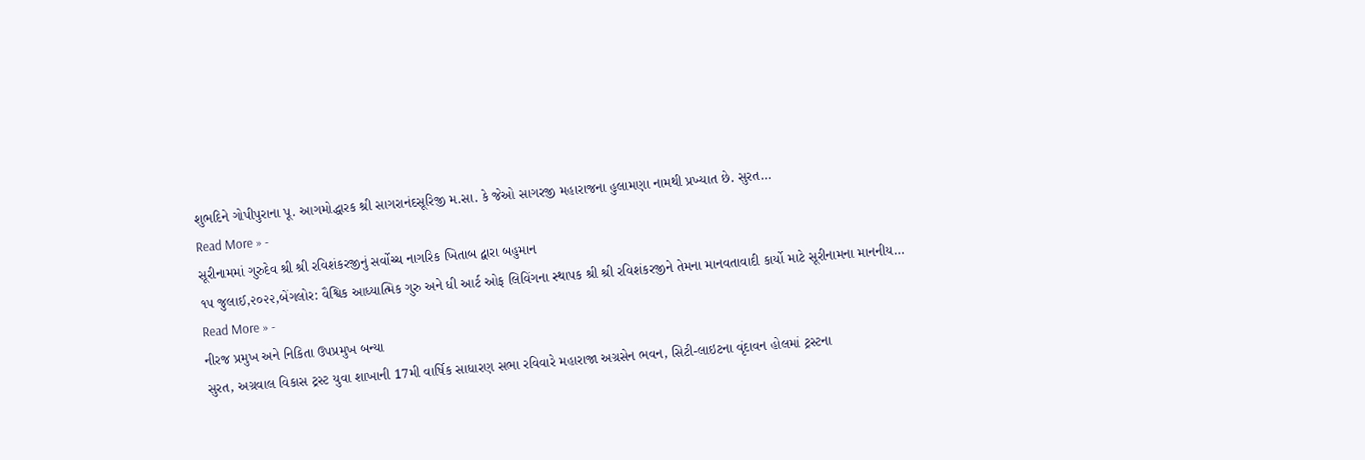શુભદિને ગોપીપુરાના પૂ. આગમોદ્ધારક શ્રી સાગરાનંદસૂરિજી મ.સા. કે જેઓ સાગરજી મહારાજના હુલામણા નામથી પ્રખ્યાત છે. સુરત…
Read More » -
સૂરીનામમાં ગુરુદેવ શ્રી શ્રી રવિશંકરજીનું સર્વોચ્ચ નાગરિક ખિતાબ દ્વારા બહુમાન
૧૫ જુલાઈ,૨૦૨૨,બેંગલોર: વૈશ્વિક આધ્યાત્મિક ગુરુ અને ધી આર્ટ ઓફ લિવિંગના સ્થાપક શ્રી શ્રી રવિશંકરજીને તેમના માનવતાવાદી કાર્યો માટે સૂરીનામના માનનીય…
Read More » -
નીરજ પ્રમુખ અને નિકિતા ઉપપ્રમુખ બન્યા
સુરત, અગ્રવાલ વિકાસ ટ્રસ્ટ યુવા શાખાની 17મી વાર્ષિક સાધારણ સભા રવિવારે મહારાજા અગ્રસેન ભવન, સિટી-લાઇટના વૃંદાવન હોલમાં ટ્રસ્ટના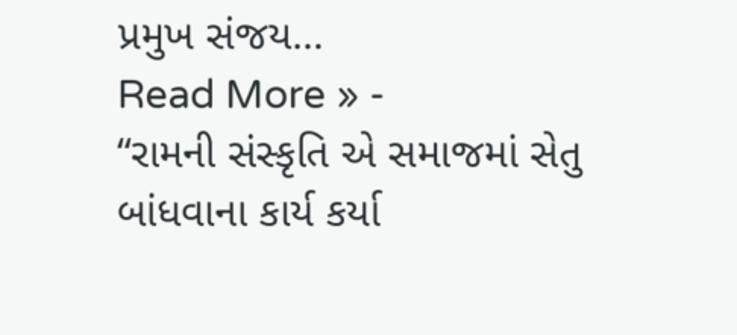પ્રમુખ સંજય…
Read More » -
“રામની સંસ્કૃતિ એ સમાજમાં સેતુ બાંધવાના કાર્ય કર્યા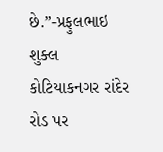છે.”-પ્રફુલભાઇ શુક્લ
કોટિયાકનગર રાંદેર રોડ પર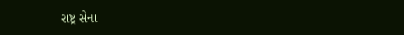રાષ્ટ્ર સેના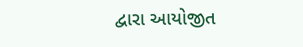દ્વારા આયોજીત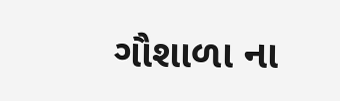ગૌશાળા ના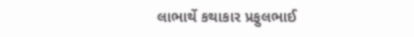લાભાર્થે કથાકાર પ્રફુલભાઈ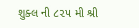શુક્લ ની ૮૨૫ મી શ્રી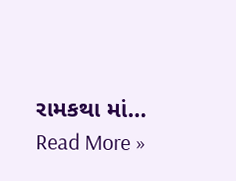રામકથા માં…
Read More »